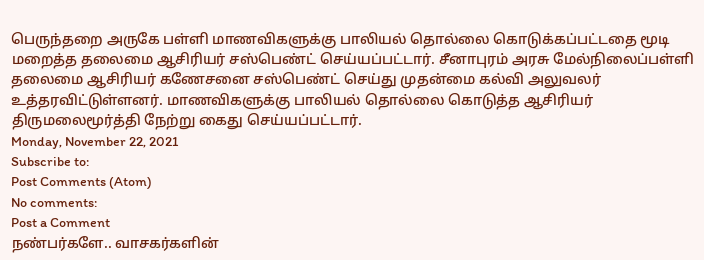பெருந்தறை அருகே பள்ளி மாணவிகளுக்கு பாலியல் தொல்லை கொடுக்கப்பட்டதை மூடி மறைத்த தலைமை ஆசிரியர் சஸ்பெண்ட் செய்யப்பட்டார். சீனாபுரம் அரசு மேல்நிலைப்பள்ளி தலைமை ஆசிரியர் கணேசனை சஸ்பெண்ட் செய்து முதன்மை கல்வி அலுவலர் உத்தரவிட்டுள்ளனர். மாணவிகளுக்கு பாலியல் தொல்லை கொடுத்த ஆசிரியர் திருமலைமூர்த்தி நேற்று கைது செய்யப்பட்டார்.
Monday, November 22, 2021
Subscribe to:
Post Comments (Atom)
No comments:
Post a Comment
நண்பர்களே.. வாசகர்களின்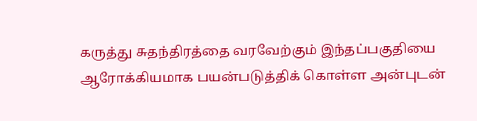கருத்து சுதந்திரத்தை வரவேற்கும் இந்தப்பகுதியை ஆரோக்கியமாக பயன்படுத்திக் கொள்ள அன்புடன்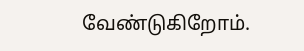வேண்டுகிறோம்.